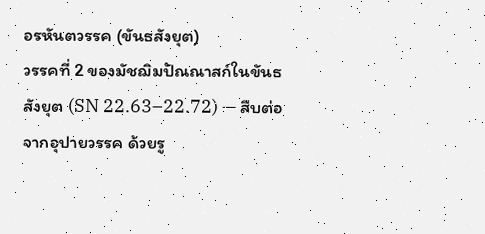อรหันตวรรค (ขันธสังยุต)
วรรคที่ 2 ของมัชฌิมปัณณาสก์ในขันธสังยุต (SN 22.63–22.72) — สืบต่อจากอุปายวรรค ด้วยรู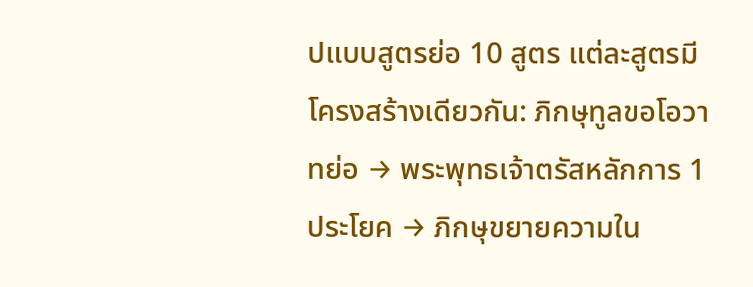ปแบบสูตรย่อ 10 สูตร แต่ละสูตรมีโครงสร้างเดียวกัน: ภิกษุทูลขอโอวาทย่อ → พระพุทธเจ้าตรัสหลักการ 1 ประโยค → ภิกษุขยายความใน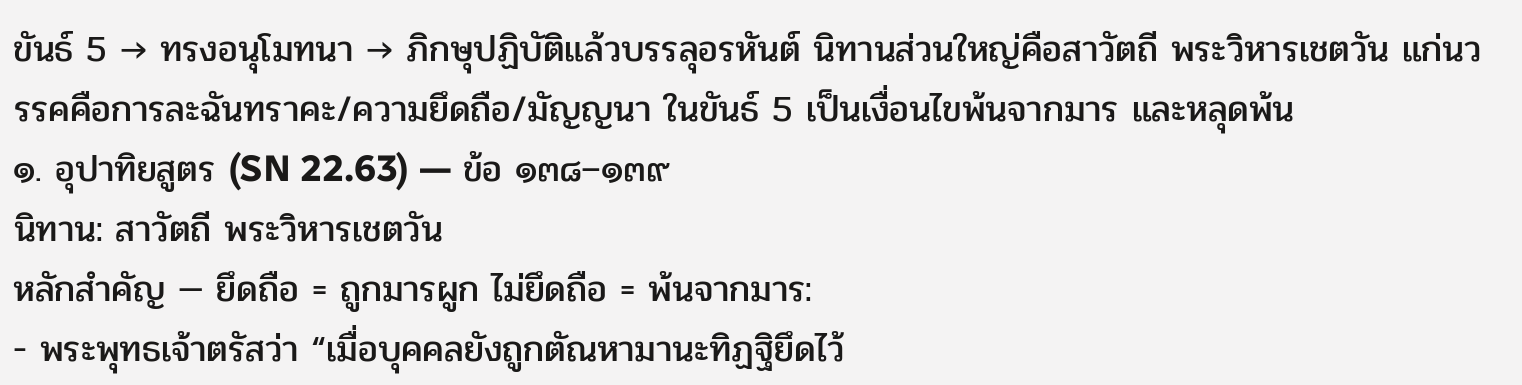ขันธ์ 5 → ทรงอนุโมทนา → ภิกษุปฏิบัติแล้วบรรลุอรหันต์ นิทานส่วนใหญ่คือสาวัตถี พระวิหารเชตวัน แก่นวรรคคือการละฉันทราคะ/ความยึดถือ/มัญญนา ในขันธ์ 5 เป็นเงื่อนไขพ้นจากมาร และหลุดพ้น
๑. อุปาทิยสูตร (SN 22.63) — ข้อ ๑๓๘–๑๓๙
นิทาน: สาวัตถี พระวิหารเชตวัน
หลักสำคัญ — ยึดถือ = ถูกมารผูก ไม่ยึดถือ = พ้นจากมาร:
- พระพุทธเจ้าตรัสว่า “เมื่อบุคคลยังถูกตัณหามานะทิฏฐิยึดไว้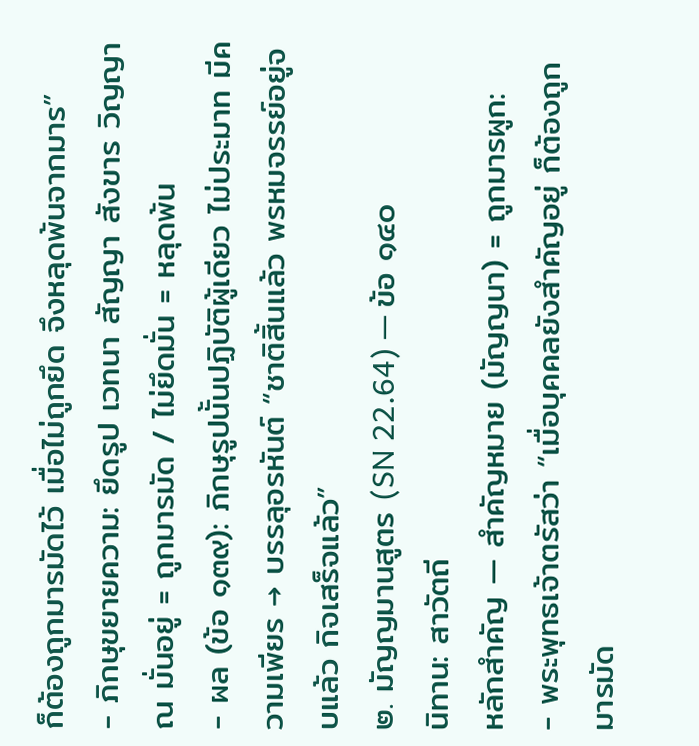ก็ต้องถูกมารมัดไว้ เมื่อไม่ถูกยึด จึงหลุดพ้นจากมาร”
- ภิกษุขยายความ: ยึดรูป เวทนา สัญญา สังขาร วิญญาณ มั่นอยู่ = ถูกมารมัด / ไม่ยึดมั่น = หลุดพ้น
- ผล (ข้อ ๑๓๙): ภิกษุรูปนั้นปฏิบัติผู้เดียว ไม่ประมาท มีความเพียร → บรรลุอรหันต์ “ชาติสิ้นแล้ว พรหมจรรย์อยู่จบแล้ว กิจเสร็จแล้ว”
๒. มัญญมานสูตร (SN 22.64) — ข้อ ๑๔๐
นิทาน: สาวัตถี
หลักสำคัญ — สำคัญหมาย (มัญญนา) = ถูกมารผูก:
- พระพุทธเจ้าตรัสว่า “เมื่อบุคคลยังสำคัญอยู่ ก็ต้องถูกมารมัด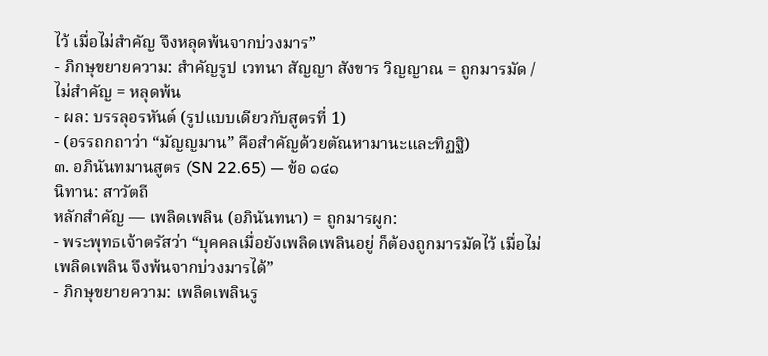ไว้ เมื่อไม่สำคัญ จึงหลุดพ้นจากบ่วงมาร”
- ภิกษุขยายความ: สำคัญรูป เวทนา สัญญา สังขาร วิญญาณ = ถูกมารมัด / ไม่สำคัญ = หลุดพ้น
- ผล: บรรลุอรหันต์ (รูปแบบเดียวกับสูตรที่ 1)
- (อรรถกถาว่า “มัญญมาน” คือสำคัญด้วยตัณหามานะและทิฏฐิ)
๓. อภินันทมานสูตร (SN 22.65) — ข้อ ๑๔๑
นิทาน: สาวัตถี
หลักสำคัญ — เพลิดเพลิน (อภินันทนา) = ถูกมารผูก:
- พระพุทธเจ้าตรัสว่า “บุคคลเมื่อยังเพลิดเพลินอยู่ ก็ต้องถูกมารมัดไว้ เมื่อไม่เพลิดเพลิน จึงพ้นจากบ่วงมารได้”
- ภิกษุขยายความ: เพลิดเพลินรู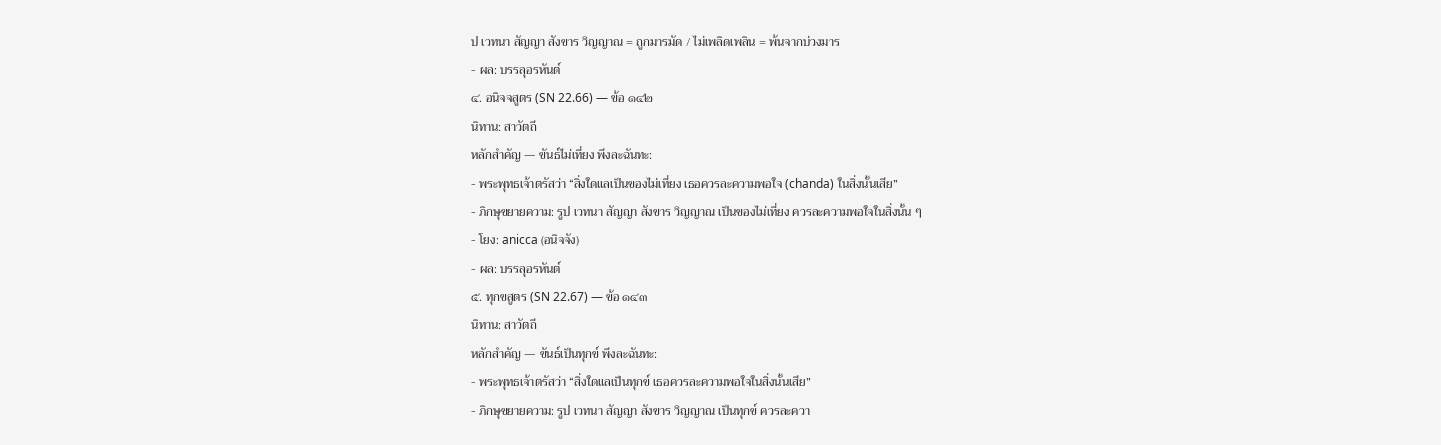ป เวทนา สัญญา สังขาร วิญญาณ = ถูกมารมัด / ไม่เพลิดเพลิน = พ้นจากบ่วงมาร
- ผล: บรรลุอรหันต์
๔. อนิจจสูตร (SN 22.66) — ข้อ ๑๔๒
นิทาน: สาวัตถี
หลักสำคัญ — ขันธ์ไม่เที่ยง พึงละฉันทะ:
- พระพุทธเจ้าตรัสว่า “สิ่งใดแลเป็นของไม่เที่ยง เธอควรละความพอใจ (chanda) ในสิ่งนั้นเสีย”
- ภิกษุขยายความ: รูป เวทนา สัญญา สังขาร วิญญาณ เป็นของไม่เที่ยง ควรละความพอใจในสิ่งนั้น ๆ
- โยง: anicca (อนิจจัง)
- ผล: บรรลุอรหันต์
๕. ทุกขสูตร (SN 22.67) — ข้อ ๑๔๓
นิทาน: สาวัตถี
หลักสำคัญ — ขันธ์เป็นทุกข์ พึงละฉันทะ:
- พระพุทธเจ้าตรัสว่า “สิ่งใดแลเป็นทุกข์ เธอควรละความพอใจในสิ่งนั้นเสีย”
- ภิกษุขยายความ: รูป เวทนา สัญญา สังขาร วิญญาณ เป็นทุกข์ ควรละควา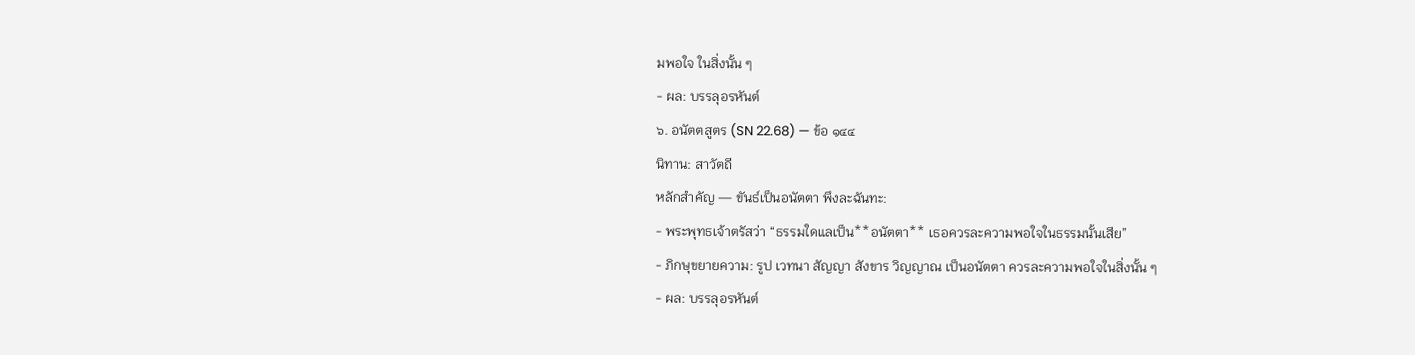มพอใจ ในสิ่งนั้น ๆ
- ผล: บรรลุอรหันต์
๖. อนัตตสูตร (SN 22.68) — ข้อ ๑๔๔
นิทาน: สาวัตถี
หลักสำคัญ — ขันธ์เป็นอนัตตา พึงละฉันทะ:
- พระพุทธเจ้าตรัสว่า “ธรรมใดแลเป็น**อนัตตา** เธอควรละความพอใจในธรรมนั้นเสีย”
- ภิกษุขยายความ: รูป เวทนา สัญญา สังขาร วิญญาณ เป็นอนัตตา ควรละความพอใจในสิ่งนั้น ๆ
- ผล: บรรลุอรหันต์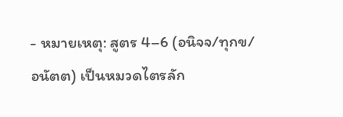- หมายเหตุ: สูตร 4–6 (อนิจจ/ทุกข/อนัตต) เป็นหมวดไตรลัก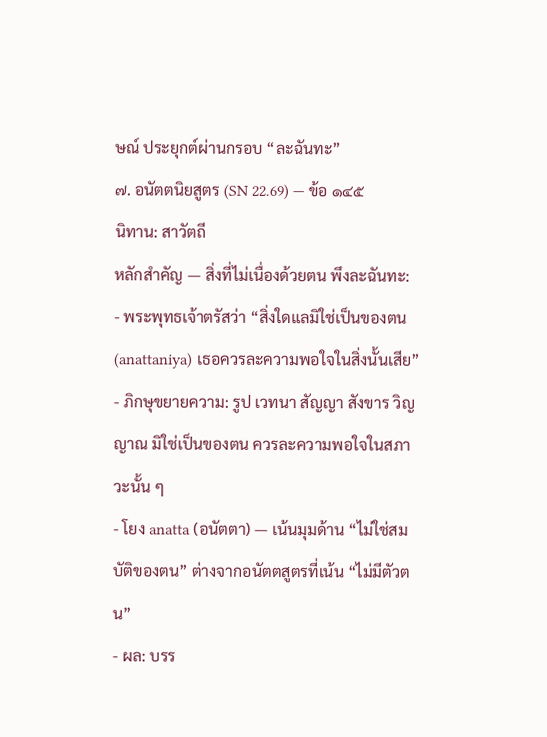ษณ์ ประยุกต์ผ่านกรอบ “ละฉันทะ”
๗. อนัตตนิยสูตร (SN 22.69) — ข้อ ๑๔๕
นิทาน: สาวัตถี
หลักสำคัญ — สิ่งที่ไม่เนื่องด้วยตน พึงละฉันทะ:
- พระพุทธเจ้าตรัสว่า “สิ่งใดแลมิใช่เป็นของตน (anattaniya) เธอควรละความพอใจในสิ่งนั้นเสีย”
- ภิกษุขยายความ: รูป เวทนา สัญญา สังขาร วิญญาณ มิใช่เป็นของตน ควรละความพอใจในสภาวะนั้น ๆ
- โยง anatta (อนัตตา) — เน้นมุมด้าน “ไม่ใช่สมบัติของตน” ต่างจากอนัตตสูตรที่เน้น “ไม่มีตัวตน”
- ผล: บรร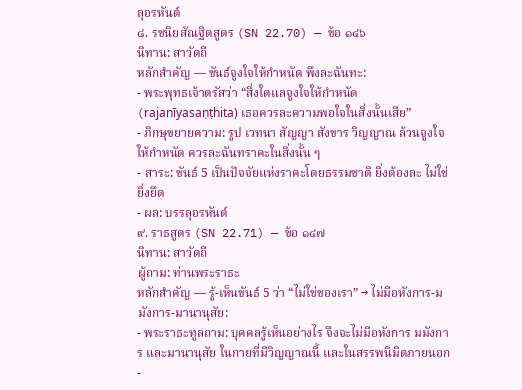ลุอรหันต์
๘. รชนิยสัณฐิตสูตร (SN 22.70) — ข้อ ๑๔๖
นิทาน: สาวัตถี
หลักสำคัญ — ขันธ์จูงใจให้กำหนัด พึงละฉันทะ:
- พระพุทธเจ้าตรัสว่า “สิ่งใดแลจูงใจให้กำหนัด (rajanīyasaṇṭhita) เธอควรละความพอใจในสิ่งนั้นเสีย”
- ภิกษุขยายความ: รูป เวทนา สัญญา สังขาร วิญญาณ ล้วนจูงใจให้กำหนัด ควรละฉันทราคะในสิ่งนั้น ๆ
- สาระ: ขันธ์ 5 เป็นปัจจัยแห่งราคะโดยธรรมชาติ ยิ่งต้องละ ไม่ใช่ยิ่งยึด
- ผล: บรรลุอรหันต์
๙. ราธสูตร (SN 22.71) — ข้อ ๑๔๗
นิทาน: สาวัตถี
ผู้ถาม: ท่านพระราธะ
หลักสำคัญ — รู้-เห็นขันธ์ 5 ว่า “ไม่ใช่ของเรา” → ไม่มีอหังการ-มมังการ-มานานุสัย:
- พระราธะทูลถาม: บุคคลรู้เห็นอย่างไร จึงจะไม่มีอหังการ มมังการ และมานานุสัย ในกายที่มีวิญญาณนี้ และในสรรพนิมิตภายนอก
-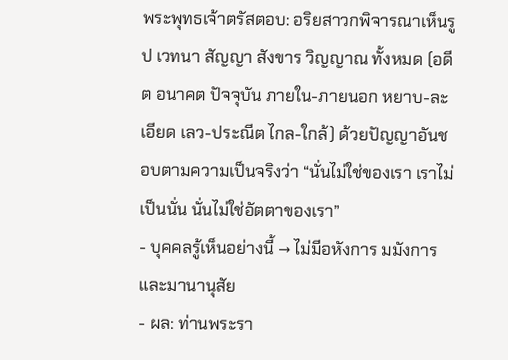พระพุทธเจ้าตรัสตอบ: อริยสาวกพิจารณาเห็นรูป เวทนา สัญญา สังขาร วิญญาณ ทั้งหมด (อดีต อนาคต ปัจจุบัน ภายใน-ภายนอก หยาบ-ละเอียด เลว-ประณีต ไกล-ใกล้) ด้วยปัญญาอันชอบตามความเป็นจริงว่า “นั่นไม่ใช่ของเรา เราไม่เป็นนั่น นั่นไม่ใช่อัตตาของเรา”
- บุคคลรู้เห็นอย่างนี้ → ไม่มีอหังการ มมังการ และมานานุสัย
- ผล: ท่านพระรา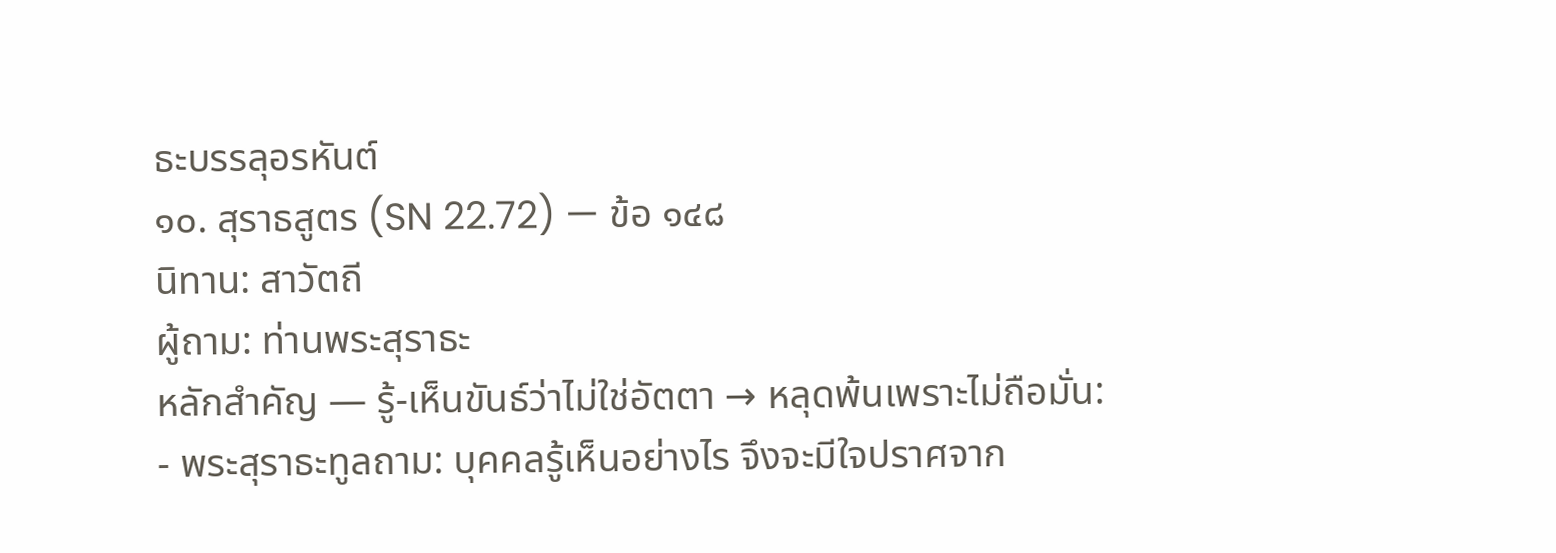ธะบรรลุอรหันต์
๑๐. สุราธสูตร (SN 22.72) — ข้อ ๑๔๘
นิทาน: สาวัตถี
ผู้ถาม: ท่านพระสุราธะ
หลักสำคัญ — รู้-เห็นขันธ์ว่าไม่ใช่อัตตา → หลุดพ้นเพราะไม่ถือมั่น:
- พระสุราธะทูลถาม: บุคคลรู้เห็นอย่างไร จึงจะมีใจปราศจาก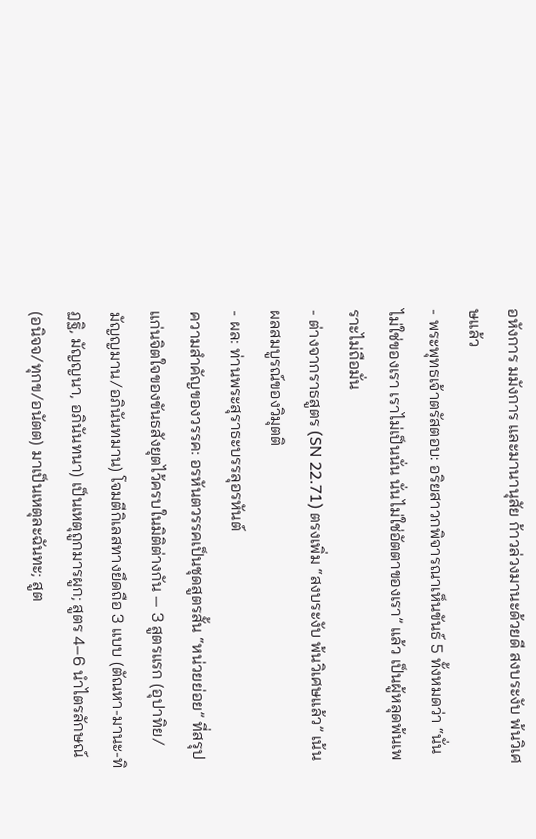อหังการ มมังการ และมานานุสัย ก้าวล่วงมานะด้วยดี สงบระงับ พ้นวิเศษแล้ว
- พระพุทธเจ้าตรัสตอบ: อริยสาวกพิจารณาเห็นขันธ์ 5 ทั้งหมดว่า “นั่นไม่ใช่ของเรา เราไม่เป็นนั่น นั่นไม่ใช่อัตตาของเรา” แล้ว เป็นผู้หลุดพ้นเพราะไม่ถือมั่น
- ต่างจากราธสูตร (SN 22.71) ตรงเพิ่ม “สงบระงับ พ้นวิเศษแล้ว” เน้นผลสมบูรณ์ของวิมุตติ
- ผล: ท่านพระสุราธะบรรลุอรหันต์
ความสำคัญของวรรค: อรหันตวรรคเป็นชุดสูตรสั้น “หน่วยย่อย” ที่สรุปแก่นจิตใจของขันธสังยุตไว้ครบในมิติต่างกัน — 3 สูตรแรก (อุปาทิย/มัญญมาน/อภินันทมาน) โจมตีกิเลสทางยึดถือ 3 แบบ (ตัณหา-มานะ-ทิฏฐิ, มัญญนา, อภินันทนา) เป็นเหตุถูกมารผูก; สูตร 4–6 นำไตรลักษณ์ (อนิจจ/ทุกข/อนัตต) มาเป็นเหตุละฉันทะ; สูต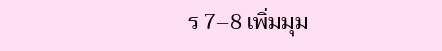ร 7–8 เพิ่มมุม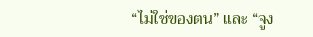“ไม่ใช่ของตน” และ “จูง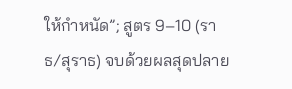ให้กำหนัด”; สูตร 9–10 (ราธ/สุราธ) จบด้วยผลสุดปลาย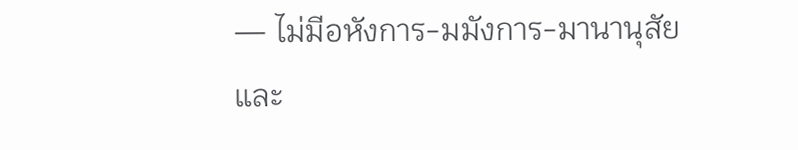— ไม่มีอหังการ-มมังการ-มานานุสัย และ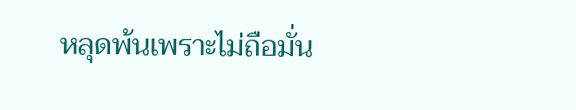หลุดพ้นเพราะไม่ถือมั่น